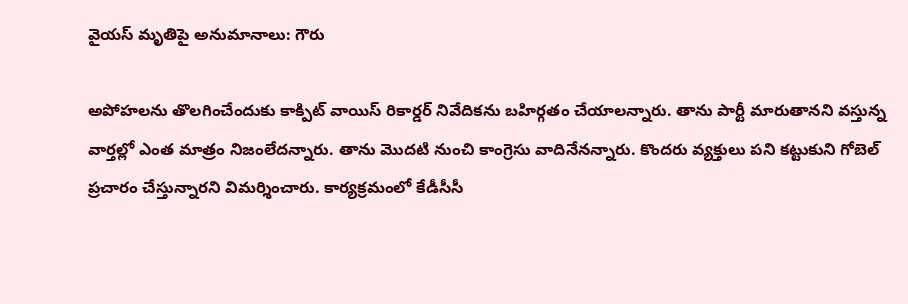వైయస్ మృతిపై అనుమానాలు: గౌరు

అపోహలను తొలగించేందుకు కాక్పిట్ వాయిస్ రికార్డర్ నివేదికను బహిర్గతం చేయాలన్నారు. తాను పార్టీ మారుతానని వస్తున్న వార్తల్లో ఎంత మాత్రం నిజంలేదన్నారు. తాను మొదటి నుంచి కాంగ్రెసు వాదినేనన్నారు. కొందరు వ్యక్తులు పని కట్టుకుని గోబెల్ ప్రచారం చేస్తున్నారని విమర్శించారు. కార్యక్రమంలో కేడీసీసీ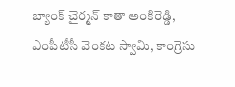బ్యాంక్ చైర్మన్ కాతా అంకిరెడ్డి, ఎంపీటీసీ వెంకట స్వామి, కాంగ్రెసు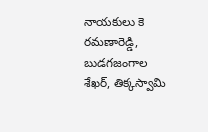నాయకులు కె రమణారెడ్డి, బుడగజంగాల శేఖర్, తిక్కస్వామి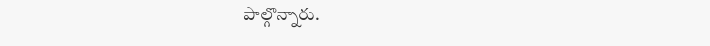పాల్గొన్నారు.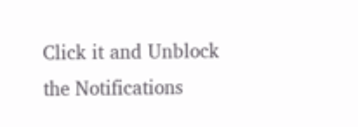Click it and Unblock the Notifications